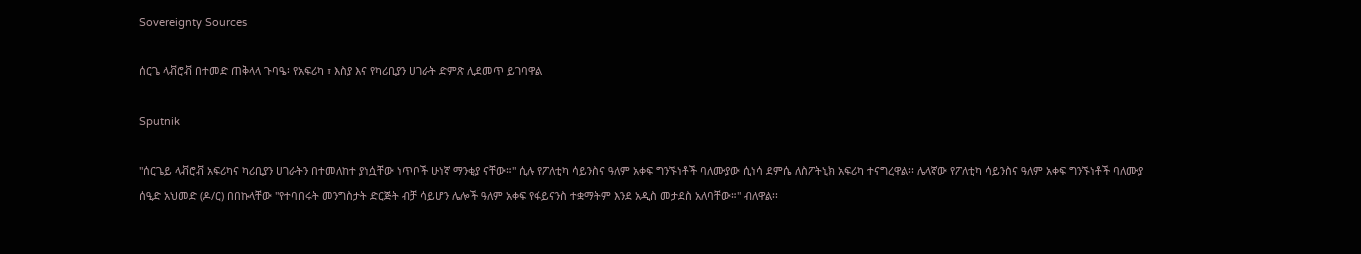Sovereignty Sources

ሰርጌ ላቭሮቭ በተመድ ጠቅላላ ጉባዔ፡ የአፍሪካ ፣ እስያ እና የካሪቢያን ሀገራት ድምጽ ሊደመጥ ይገባዋል

Sputnik

''ሰርጌይ ላቭሮቭ አፍሪካና ካሪቢያን ሀገራትን በተመለከተ ያነሷቸው ነጥቦች ሁነኛ ማንቂያ ናቸው።" ሲሉ የፖለቲካ ሳይንስና ዓለም አቀፍ ግንኙነቶች ባለሙያው ሲነሳ ደምሴ ለስፖትኒክ አፍሪካ ተናግረዋል፡፡ ሌላኛው የፖለቲካ ሳይንስና ዓለም አቀፍ ግንኙነቶች ባለሙያ ሰዒድ አህመድ (ዶ/ር) በበኩላቸው ''የተባበሩት መንግስታት ድርጅት ብቻ ሳይሆን ሌሎች ዓለም አቀፍ የፋይናንስ ተቋማትም እንደ አዲስ መታደስ አለባቸው።" ብለዋል፡፡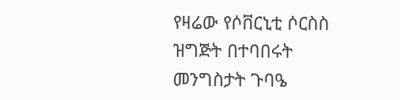የዛሬው የሶቨርኒቲ ሶርስስ ዝግጅት በተባበሩት መንግስታት ጉባዔ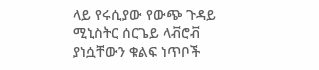ላይ የሩሲያው የውጭ ጉዳይ ሚኒስትር ሰርጌይ ላቭሮቭ ያነሷቸውን ቁልፍ ነጥቦች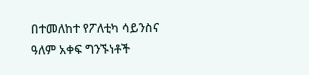በተመለከተ የፖለቲካ ሳይንስና ዓለም አቀፍ ግንኙነቶች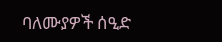ባለሙያዎች ሰዒድ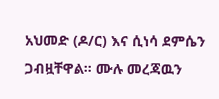አህመድ (ዶ/ር) እና ሲነሳ ደምሴን ጋብዟቸዋል። ሙሉ መረጃዉን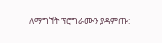ለማግኘት ፕሮግራሙን ያዳምጡ: